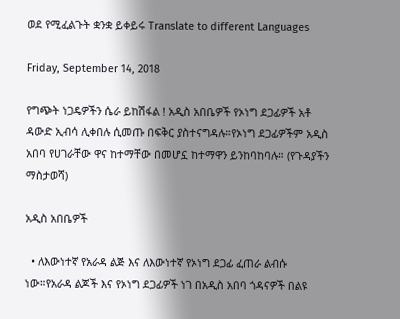ወደ የሚፈልጉት ቋንቋ ይቀይሩ Translate to different Languages

Friday, September 14, 2018

የግጭት ነጋዴዎችን ሴራ ይከሽፋል ! አዲስ አበቤዎች የኦነግ ደጋፊዎች አቶ ዳውድ ኢብሳ ሊቀበሉ ሲመጡ በፍቅር ያስተናግዳሉ።የኦነግ ደጋፊዎችም አዲስ አበባ የሀገራቸው ዋና ከተማቸው በመሆኗ ከተማዋን ይንከባከባሉ። (የጉዳያችን ማስታወሻ)

አዲስ አበቤዎች

  • ለእውነተኛ የአራዳ ልጅ እና ለእውነተኛ የኦነግ ደጋፊ ፈጠራ ልብሱ ነው።የአራዳ ልጆች እና የኦነግ ደጋፊዎች ነገ በአዲስ አበባ ጎዳናዎች በልዩ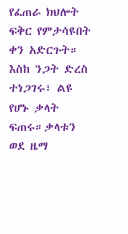የፈጠራ ክህሎት ፍቅር የምታሳዩበት ቀን አድርጉት። እስከ ንጋት ድረስ ተነጋገሩ፣ ልዩ የሆኑ ቃላት ፍጠሩ።ቃላቱን ወደ ዜማ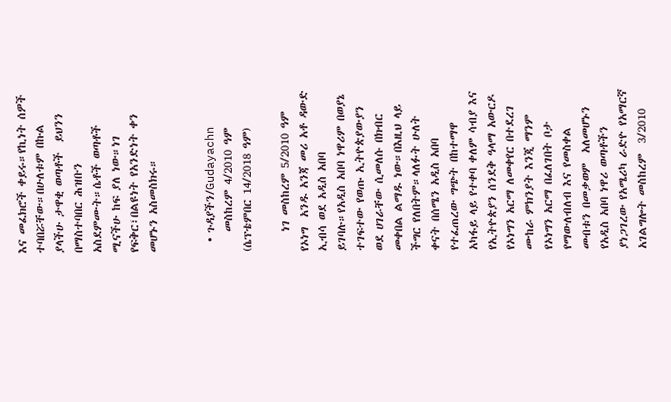እና መፈክሮች ቀይሩ።የኪነት ሰዎች ተባበሯቸው።በሁለቱም በኩል ያላችሁ ታዋቂ ወጣቶች  ይህንን በማስተባበር ሕዝቡን አስደምሙት።ሴቶች ወጣቶች ሚናችሁ ከፍ ያለ ነው።ነገ የፍቅር፣በልዩነት የአንድነት ቀን መሆኑን አስመስክሩ።


  • ጉዳያችን/Gudayachn
    መስከረም 4/2010 ዓም (ሴፕቴምበር 14/2018 ዓም)

    ነገ መስከረም 5/2010 ዓም የኦነግ  አንዱ አንጃ መሪ አቶ ዳውድ ኢብሳ ወደ አዲስ አበባ ይገባሉ።የአዲስ አበባ ነዋሪም በወያኔ ተገፍተው የወጡ ኢትዮጵያውያን ወደ ሀገራቸው ሲመለሱ በክብር መቀበል ልማዱ ነው።በእዚህ ላይ ችግር የለበትም።ላለፉት ሁለት ቀናት በሰሜን አዲስ አበባ የተፈጠረው ግጭት በከተማዋ አካፋይ ላይ የተቀባ ቀለም ሳብያ እና የኢትዮጵያን ሰንደቅ ዓላማ አውርዶ የኦነግን አርማ ለመቀየር በተደረገ ሙከራ ምክንያት እንጂ ማንም የኦነግን አርማ በፈለገበት ቦታ የማውለብለብ እና የመስቀል መብቱን በመቃወም  አለመሆኑን የአዲስ አበባ ነዋሪ ወጣቶችን ያነጋገረው የአሜሪካ ራድዮ የአማርኛ አገልግሎት መስከረም  3/2010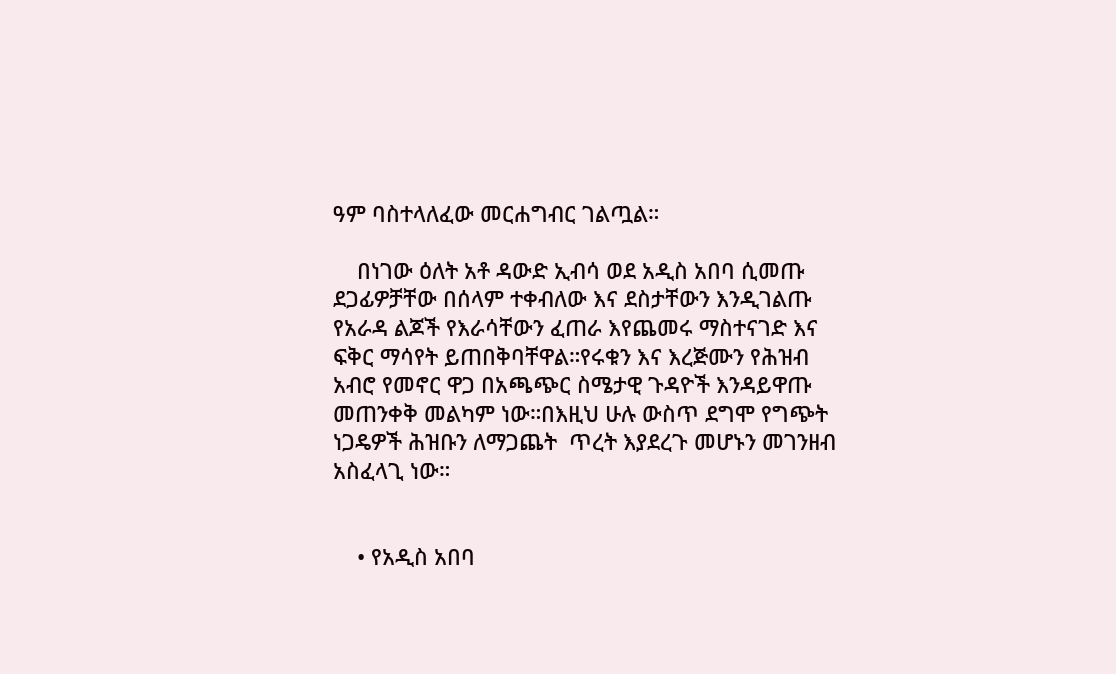ዓም ባስተላለፈው መርሐግብር ገልጧል።

    በነገው ዕለት አቶ ዳውድ ኢብሳ ወደ አዲስ አበባ ሲመጡ  ደጋፊዎቻቸው በሰላም ተቀብለው እና ደስታቸውን እንዲገልጡ የአራዳ ልጆች የእራሳቸውን ፈጠራ እየጨመሩ ማስተናገድ እና ፍቅር ማሳየት ይጠበቅባቸዋል።የሩቁን እና እረጅሙን የሕዝብ አብሮ የመኖር ዋጋ በአጫጭር ስሜታዊ ጉዳዮች እንዳይዋጡ መጠንቀቅ መልካም ነው።በእዚህ ሁሉ ውስጥ ደግሞ የግጭት ነጋዴዎች ሕዝቡን ለማጋጨት  ጥረት እያደረጉ መሆኑን መገንዘብ አስፈላጊ ነው።


    • የአዲስ አበባ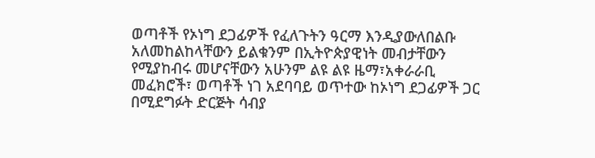ወጣቶች የኦነግ ደጋፊዎች የፈለጉትን ዓርማ እንዲያውለበልቡ አለመከልከላቸውን ይልቁንም በኢትዮጵያዊነት መብታቸውን የሚያከብሩ መሆናቸውን አሁንም ልዩ ልዩ ዜማ፣አቀራራቢ መፈክሮች፣ ወጣቶች ነገ አደባባይ ወጥተው ከኦነግ ደጋፊዎች ጋር በሚደግፉት ድርጅት ሳብያ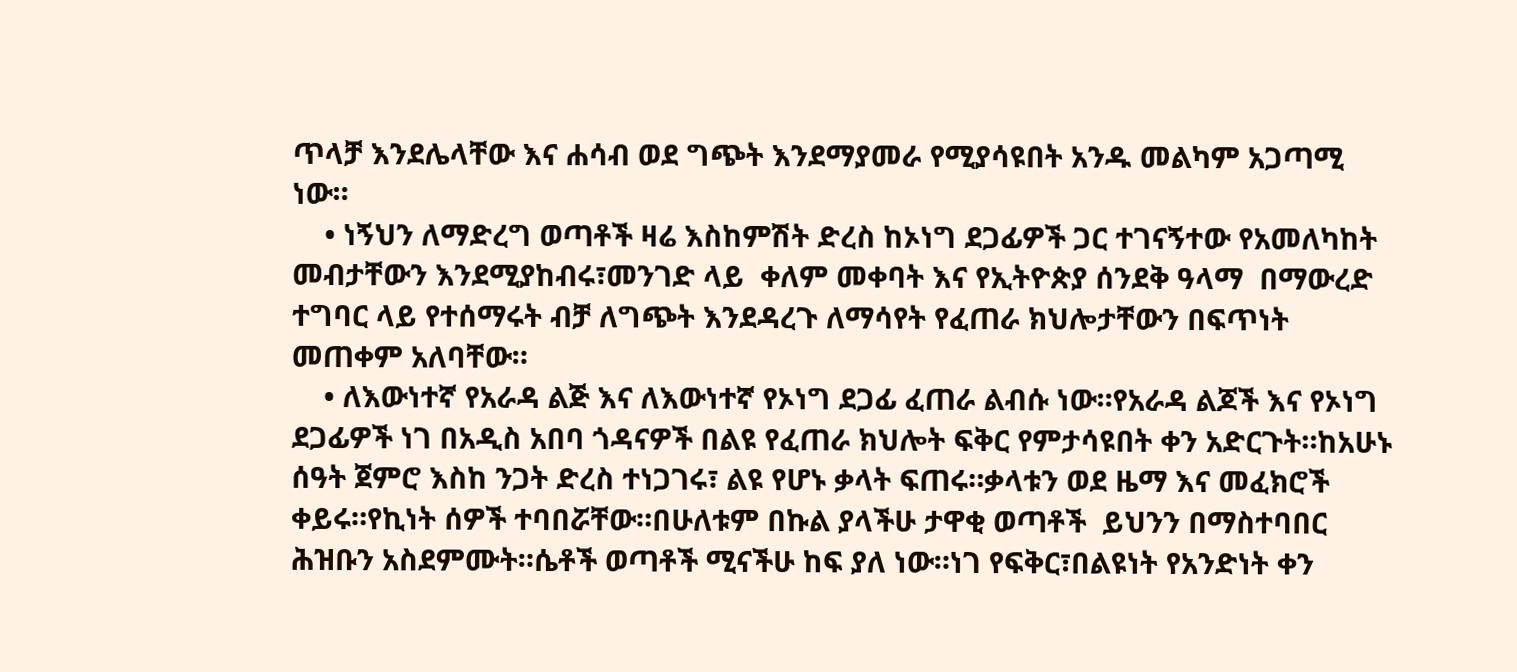ጥላቻ እንደሌላቸው እና ሐሳብ ወደ ግጭት እንደማያመራ የሚያሳዩበት አንዱ መልካም አጋጣሚ ነው።
    • ነኝህን ለማድረግ ወጣቶች ዛሬ እስከምሽት ድረስ ከኦነግ ደጋፊዎች ጋር ተገናኝተው የአመለካከት መብታቸውን እንደሚያከብሩ፣መንገድ ላይ  ቀለም መቀባት እና የኢትዮጵያ ሰንደቅ ዓላማ  በማውረድ ተግባር ላይ የተሰማሩት ብቻ ለግጭት እንደዳረጉ ለማሳየት የፈጠራ ክህሎታቸውን በፍጥነት መጠቀም አለባቸው።
    • ለእውነተኛ የአራዳ ልጅ እና ለእውነተኛ የኦነግ ደጋፊ ፈጠራ ልብሱ ነው።የአራዳ ልጆች እና የኦነግ ደጋፊዎች ነገ በአዲስ አበባ ጎዳናዎች በልዩ የፈጠራ ክህሎት ፍቅር የምታሳዩበት ቀን አድርጉት።ከአሁኑ ሰዓት ጀምሮ እስከ ንጋት ድረስ ተነጋገሩ፣ ልዩ የሆኑ ቃላት ፍጠሩ።ቃላቱን ወደ ዜማ እና መፈክሮች ቀይሩ።የኪነት ሰዎች ተባበሯቸው።በሁለቱም በኩል ያላችሁ ታዋቂ ወጣቶች  ይህንን በማስተባበር ሕዝቡን አስደምሙት።ሴቶች ወጣቶች ሚናችሁ ከፍ ያለ ነው።ነገ የፍቅር፣በልዩነት የአንድነት ቀን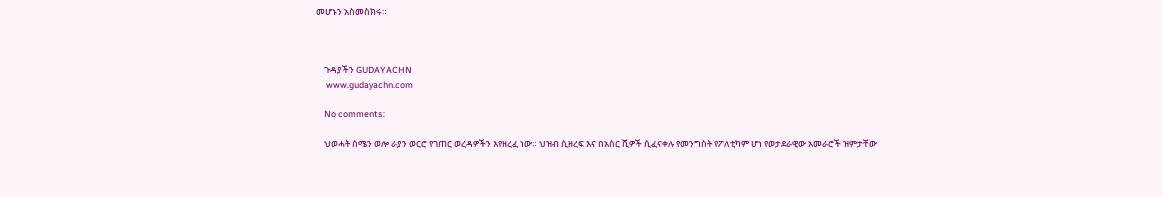መሆኑን አስመስክሩ።



    ጉዳያችን GUDAYACHN
     www.gudayachn.com

    No comments:

    ህወሓት ሰሜን ወሎ ራያን ወርሮ የገጠር ወረዳዎችን እየዘረፈ ነው። ህዝብ ሲዘረፍ እና በአስር ሺዎች ሲፈናቀሉ የመንግስት የፖለቲካም ሆነ የወታደራዊው አመራሮች ዝምታቸው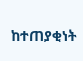ከተጠያቂነት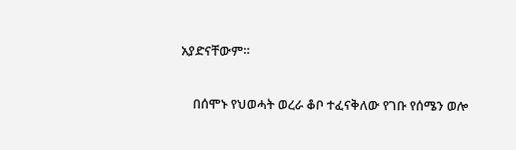አያድናቸውም።

    በሰሞኑ የህወሓት ወረራ ቆቦ ተፈናቅለው የገቡ የሰሜን ወሎ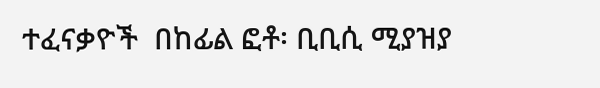ተፈናቃዮች  በከፊል ፎቶ፡ ቢቢሲ ሚያዝያ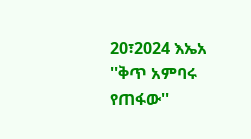20፣2024 እኤአ ''ቅጥ አምባሩ የጠፋው''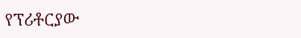የፕሪቶርያው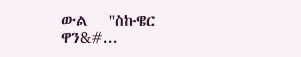ውል   ''ስኩዌር ዋን&#...